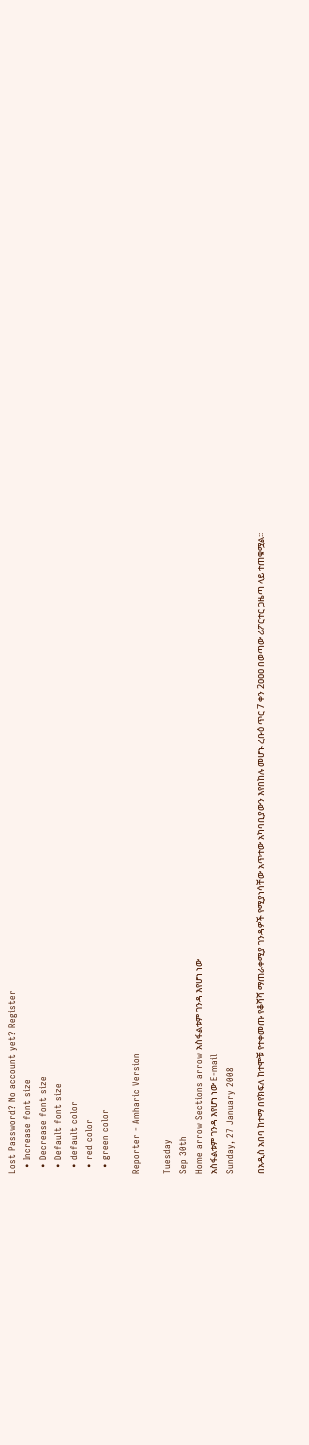Lost Password? No account yet? Register
  • Increase font size
  • Decrease font size
  • Default font size
  • default color
  • red color
  • green color

Reporter - Amharic Version

Tuesday
Sep 30th
Home arrow Sections arrow አስፋልቱም ገንዳ እየሆነ ነው
አስፋልቱም ገንዳ እየሆነ ነው E-mail
Sunday, 27 January 2008

በአዲስ አበባ ከተማ በየክፍለ ከተሞቹ የተቀመጡ የቆሻሻ ማጠራቀሚያ ገንዳዎች የሚያነሳቸው አጥተው አካባቢያውን እየበከሉ መሆኑ ረቡዕ ጥር 7 ቀን 2ዐዐዐ በወጣው ሪፖርተር ጋዜጣ ላይ ተጠቁሟል፡፡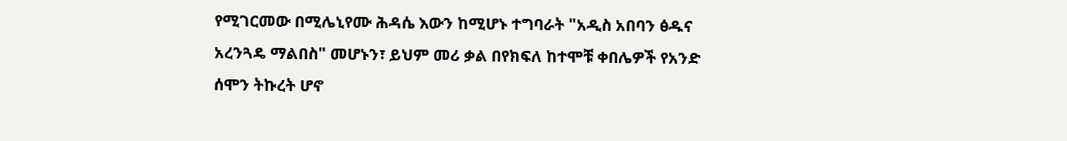የሚገርመው በሚሌኒየሙ ሕዳሴ እውን ከሚሆኑ ተግባራት "አዲስ አበባን ፅዱና አረንጓዴ ማልበስ" መሆኑን፣ ይህም መሪ ቃል በየክፍለ ከተሞቹ ቀበሌዎች የአንድ ሰሞን ትኩረት ሆኖ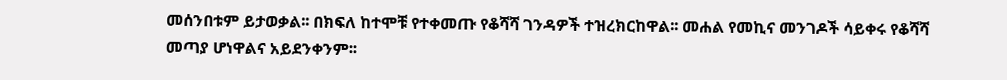መሰንበቱም ይታወቃል፡፡ በክፍለ ከተሞቹ የተቀመጡ የቆሻሻ ገንዳዎች ተዝረክርከዋል፡፡ መሐል የመኪና መንገዶች ሳይቀሩ የቆሻሻ መጣያ ሆነዋልና አይደንቀንም፡፡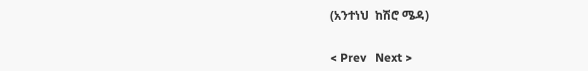(አንተነህ  ከሽሮ ሜዳ)


< Prev   Next >